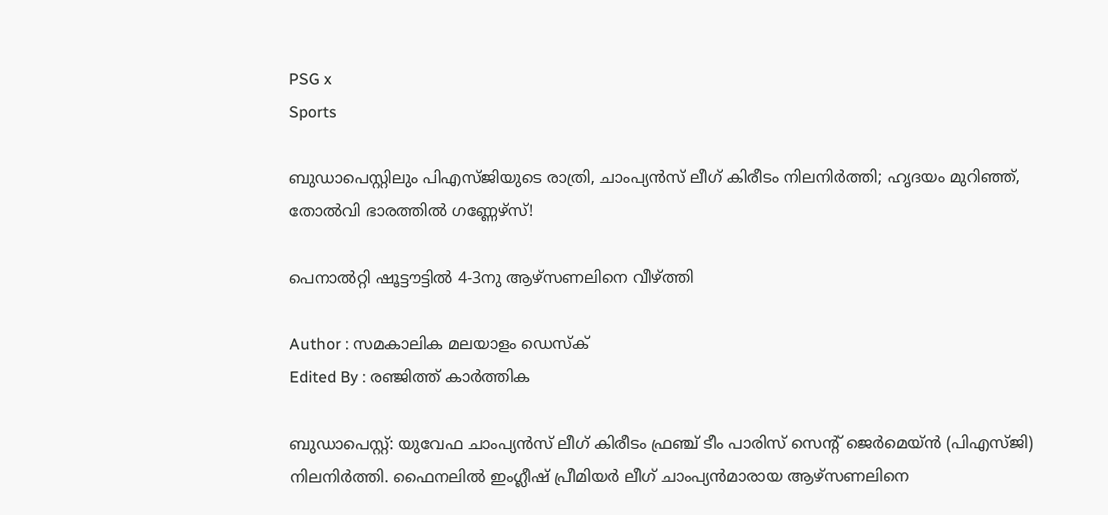PSG x
Sports

ബുഡാപെസ്റ്റിലും പിഎസ്ജിയുടെ രാത്രി, ചാംപ്യന്‍സ് ലീഗ് കിരീടം നിലനിര്‍ത്തി; ഹൃദയം മുറിഞ്ഞ്, തോല്‍വി ഭാരത്തില്‍ ഗണ്ണേഴ്‌സ്!

പെനാല്‍റ്റി ഷൂട്ടൗട്ടില്‍ 4-3നു ആഴ്‌സണലിനെ വീഴ്ത്തി

Author : സമകാലിക മലയാളം ഡെസ്ക്
Edited By : രഞ്ജിത്ത് കാർത്തിക

ബുഡാപെസ്റ്റ്: യുവേഫ ചാംപ്യന്‍സ് ലീഗ് കിരീടം ഫ്രഞ്ച് ടീം പാരിസ് സെന്റ് ജെര്‍മെയ്ന്‍ (പിഎസ്ജി) നിലനിര്‍ത്തി. ഫൈനലില്‍ ഇംഗ്ലീഷ് പ്രീമിയര്‍ ലീഗ് ചാംപ്യന്‍മാരായ ആഴ്‌സണലിനെ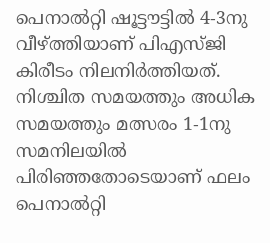പെനാല്‍റ്റി ഷൂട്ടൗട്ടില്‍ 4-3നു വീഴ്ത്തിയാണ് പിഎസ്ജി കിരീടം നിലനിര്‍ത്തിയത്. നിശ്ചിത സമയത്തും അധിക സമയത്തും മത്സരം 1-1നു സമനിലയില്‍ പിരിഞ്ഞതോടെയാണ് ഫലം പെനാല്‍റ്റി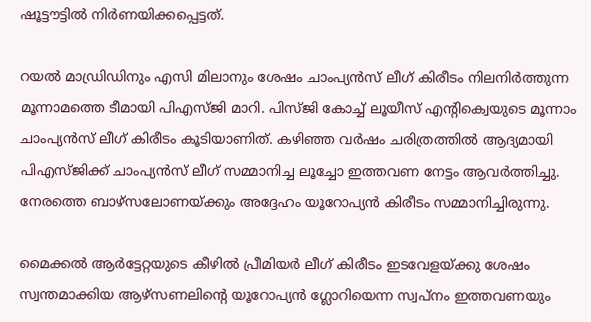ഷൂട്ടൗട്ടില്‍ നിര്‍ണയിക്കപ്പെട്ടത്.

റയല്‍ മാഡ്രിഡിനും എസി മിലാനും ശേഷം ചാംപ്യന്‍സ് ലീഗ് കിരീടം നിലനിര്‍ത്തുന്ന മൂന്നാമത്തെ ടീമായി പിഎസ്ജി മാറി. പിസ്ജി കോച്ച് ലൂയീസ് എന്റിക്വെയുടെ മൂന്നാം ചാംപ്യന്‍സ് ലീഗ് കിരീടം കൂടിയാണിത്. കഴിഞ്ഞ വര്‍ഷം ചരിത്രത്തില്‍ ആദ്യമായി പിഎസ്ജിക്ക് ചാംപ്യന്‍സ് ലീഗ് സമ്മാനിച്ച ലൂച്ചോ ഇത്തവണ നേട്ടം ആവര്‍ത്തിച്ചു. നേരത്തെ ബാഴ്‌സലോണയ്ക്കും അദ്ദേഹം യൂറോപ്യന്‍ കിരീടം സമ്മാനിച്ചിരുന്നു.

മൈക്കല്‍ ആര്‍ട്ടേറ്റയുടെ കീഴില്‍ പ്രീമിയര്‍ ലീഗ് കിരീടം ഇടവേളയ്ക്കു ശേഷം സ്വന്തമാക്കിയ ആഴ്‌സണലിന്റെ യൂറോപ്യന്‍ ഗ്ലോറിയെന്ന സ്വപ്‌നം ഇത്തവണയും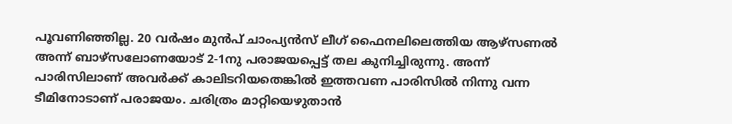പൂവണിഞ്ഞില്ല. 20 വര്‍ഷം മുന്‍പ് ചാംപ്യന്‍സ് ലീഗ് ഫൈനലിലെത്തിയ ആഴ്‌സണല്‍ അന്ന് ബാഴ്‌സലോണയോട് 2-1നു പരാജയപ്പെട്ട് തല കുനിച്ചിരുന്നു. അന്ന് പാരിസിലാണ് അവര്‍ക്ക് കാലിടറിയതെങ്കില്‍ ഇത്തവണ പാരിസില്‍ നിന്നു വന്ന ടീമിനോടാണ് പരാജയം. ചരിത്രം മാറ്റിയെഴുതാന്‍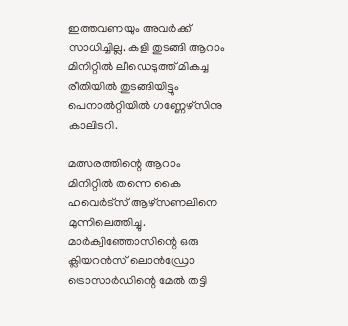ഇത്തവണയും അവര്‍ക്ക് സാധിച്ചില്ല. കളി തുടങ്ങി ആറാം മിനിറ്റില്‍ ലീഡെടുത്ത് മികച്ച രീതിയില്‍ തുടങ്ങിയിട്ടും പെനാല്‍റ്റിയില്‍ ഗണ്ണേഴ്‌സിനു കാലിടറി.

മത്സരത്തിന്റെ ആറാം മിനിറ്റില്‍ തന്നെ കൈ ഹവെര്‍ട്‌സ് ആഴ്‌സണലിനെ മുന്നിലെത്തിച്ചു. മാര്‍ക്വിഞ്ഞോസിന്റെ ഒരു ക്ലിയറന്‍സ് ലൊന്‍ഡ്രോ ട്രൊസാര്‍ഡിന്റെ മേല്‍ തട്ടി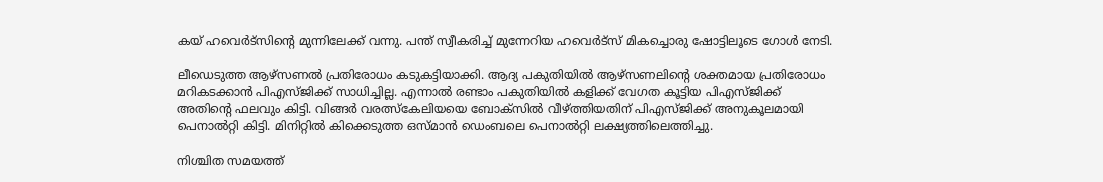കയ് ഹവെര്‍ട്‌സിന്റെ മുന്നിലേക്ക് വന്നു. പന്ത് സ്വീകരിച്ച് മുന്നേറിയ ഹവെര്‍ട്‌സ് മികച്ചൊരു ഷോട്ടിലൂടെ ഗോള്‍ നേടി.

ലീഡെടുത്ത ആഴ്‌സണല്‍ പ്രതിരോധം കടുകട്ടിയാക്കി. ആദ്യ പകുതിയില്‍ ആഴ്‌സണലിന്റെ ശക്തമായ പ്രതിരോധം മറികടക്കാന്‍ പിഎസ്ജിക്ക് സാധിച്ചില്ല. എന്നാല്‍ രണ്ടാം പകുതിയില്‍ കളിക്ക് വേഗത കൂട്ടിയ പിഎസ്ജിക്ക് അതിന്റെ ഫലവും കിട്ടി. വിങ്ങര്‍ വരത്സ്‌കേലിയയെ ബോക്‌സില്‍ വീഴ്ത്തിയതിന് പിഎസ്ജിക്ക് അനുകൂലമായി പെനാല്‍റ്റി കിട്ടി. മിനിറ്റില്‍ കിക്കെടുത്ത ഒസ്മാന്‍ ഡെംബലെ പെനാല്‍റ്റി ലക്ഷ്യത്തിലെത്തിച്ചു.

നിശ്ചിത സമയത്ത്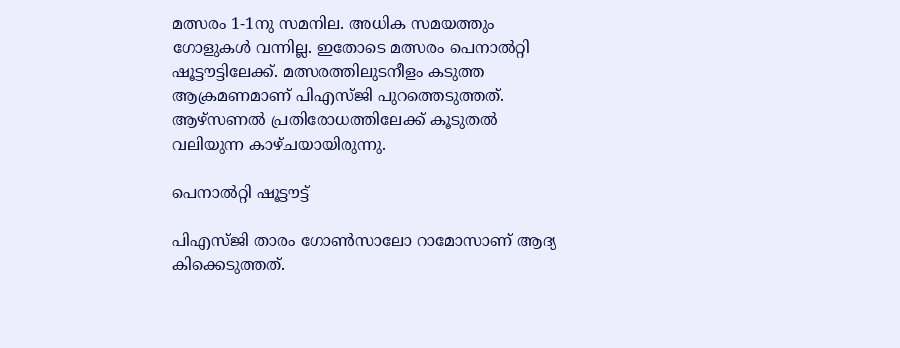മത്സരം 1-1നു സമനില. അധിക സമയത്തും ഗോളുകള്‍ വന്നില്ല. ഇതോടെ മത്സരം പെനാല്‍റ്റി ഷൂട്ടൗട്ടിലേക്ക്. മത്സരത്തിലുടനീളം കടുത്ത ആക്രമണമാണ് പിഎസ്ജി പുറത്തെടുത്തത്. ആഴ്‌സണല്‍ പ്രതിരോധത്തിലേക്ക് കൂടുതല്‍ വലിയുന്ന കാഴ്ചയായിരുന്നു.

പെനാല്‍റ്റി ഷൂട്ടൗട്ട്

പിഎസ്ജി താരം ഗോണ്‍സാലോ റാമോസാണ് ആദ്യ കിക്കെടുത്തത്.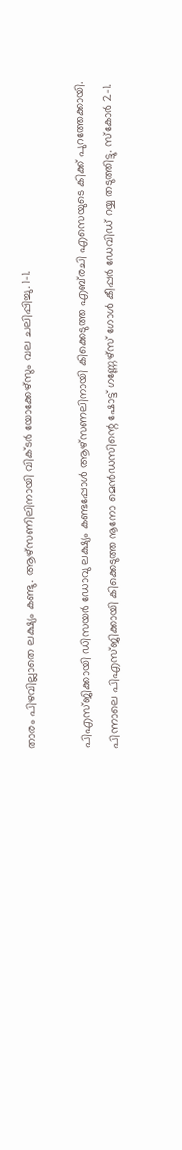താരം പിഴവില്ലാതെ ലക്ഷ്യം കണ്ടു. ആഴ്‌സണിലിനായി വിക്ടര്‍ യോക്കേഴ്‌സും വല ചലിപ്പിച്ചു. 1-1.

പിഎസ്ജിക്കായി ഡിസയര്‍ ഡോവു ലക്ഷ്യം കണ്ടപ്പോള്‍ ആഴ്‌സണലിനായി കിക്കെടുത്ത എബ്‌രചി എസെയുടെ കിക്ക് പുറത്തേക്കായി. പിന്നാലെ പിഎസ്ജിക്കായി കിക്കെടുത്ത നൂനോ മെന്‍ഡസിന്റെ ഷോട്ട് ഗണ്ണേഴ്‌സ് ഗോള്‍ കീപ്പര്‍ ഡേവിഡ് റയ്യ തടുത്തിട്ടു. സ്‌കോര്‍ 2-1.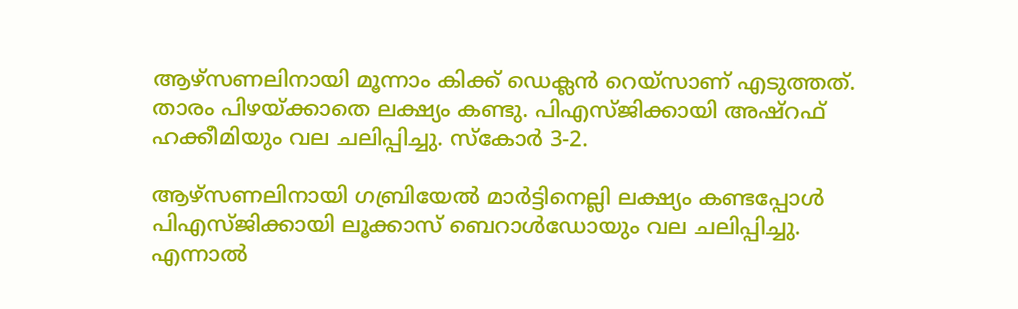ആഴ്‌സണലിനായി മൂന്നാം കിക്ക് ഡെക്ലന്‍ റെയ്‌സാണ് എടുത്തത്. താരം പിഴയ്ക്കാതെ ലക്ഷ്യം കണ്ടു. പിഎസ്ജിക്കായി അഷ്‌റഫ് ഹക്കീമിയും വല ചലിപ്പിച്ചു. സ്‌കോര്‍ 3-2.

ആഴ്‌സണലിനായി ഗബ്രിയേല്‍ മാര്‍ട്ടിനെല്ലി ലക്ഷ്യം കണ്ടപ്പോള്‍ പിഎസ്ജിക്കായി ലൂക്കാസ് ബെറാള്‍ഡോയും വല ചലിപ്പിച്ചു. എന്നാല്‍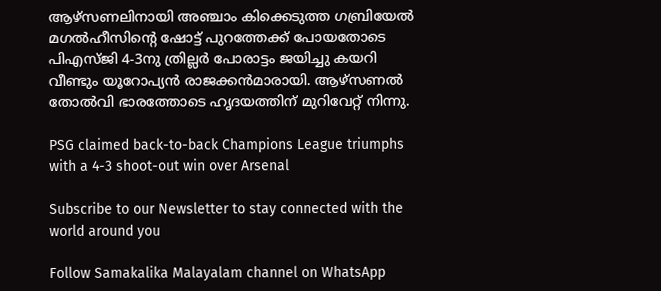ആഴ്‌സണലിനായി അഞ്ചാം കിക്കെടുത്ത ഗബ്രിയേല്‍ മഗല്‍ഹീസിന്റെ ഷോട്ട് പുറത്തേക്ക് പോയതോടെ പിഎസ്ജി 4-3നു ത്രില്ലര്‍ പോരാട്ടം ജയിച്ചു കയറി വീണ്ടും യൂറോപ്യന്‍ രാജക്കന്‍മാരായി. ആഴ്‌സണല്‍ തോല്‍വി ഭാരത്തോടെ ഹൃദയത്തിന് മുറിവേറ്റ് നിന്നു.

PSG claimed back-to-back Champions League triumphs with a 4-3 shoot-out win over Arsenal

Subscribe to our Newsletter to stay connected with the world around you

Follow Samakalika Malayalam channel on WhatsApp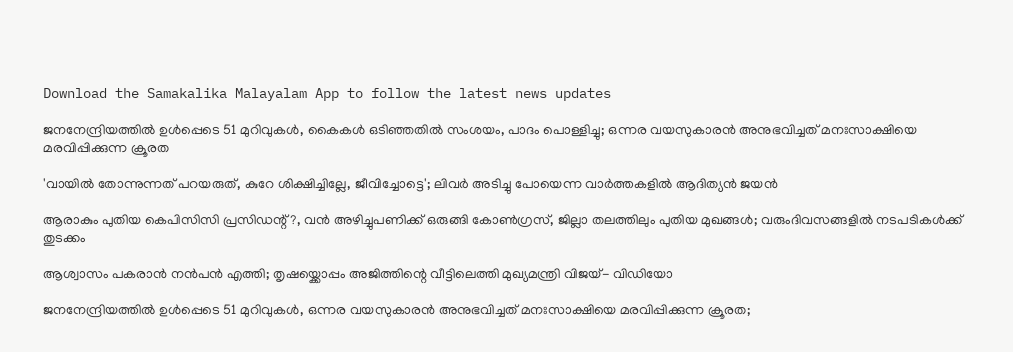Download the Samakalika Malayalam App to follow the latest news updates

ജനനേന്ദ്രിയത്തില്‍ ഉള്‍പ്പെടെ 51 മുറിവുകള്‍, കൈകള്‍ ഒടിഞ്ഞതില്‍ സംശയം, പാദം പൊള്ളിച്ചു; ഒന്നര വയസുകാരന്‍ അനുഭവിച്ചത് മനഃസാക്ഷിയെ മരവിപ്പിക്കുന്ന ക്രൂരത

'വായിൽ തോന്നുന്നത് പറയരുത്, കുറേ ശിക്ഷിച്ചില്ലേ, ജീവിച്ചോട്ടെ'; ലിവർ അടിച്ചു പോയെന്ന വാർത്തകളിൽ ആദിത്യൻ ജയൻ

ആരാകും പുതിയ കെപിസിസി പ്രസിഡന്റ്?, വന്‍ അഴിച്ചുപണിക്ക് ഒരുങ്ങി കോണ്‍ഗ്രസ്, ജില്ലാ തലത്തിലും പുതിയ മുഖങ്ങള്‍; വരുംദിവസങ്ങളില്‍ നടപടികള്‍ക്ക് തുടക്കം

ആശ്വാസം പകരാൻ നൻപൻ എത്തി; തൃഷയ്ക്കൊപ്പം അജിത്തിന്റെ വീട്ടിലെത്തി മുഖ്യമന്ത്രി വിജയ്- വിഡിയോ

ജനനേന്ദ്രിയത്തിൽ ഉൾപ്പെടെ 51 മുറിവുകൾ, ഒന്നര വയസുകാരൻ അനുഭവിച്ചത് മനഃസാക്ഷിയെ മരവിപ്പിക്കുന്ന ക്രൂരത;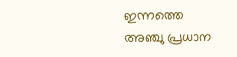ഇന്നത്തെ അഞ്ചു പ്രധാന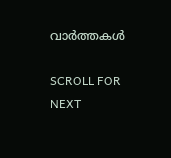വാർത്തകൾ

SCROLL FOR NEXT